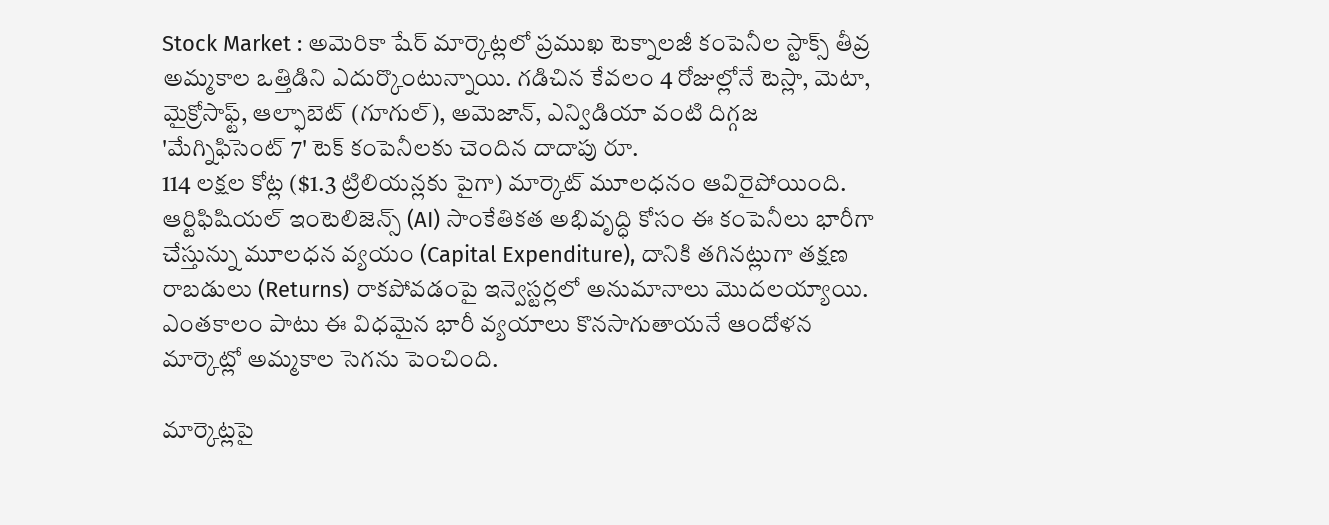Stock Market : అమెరికా షేర్ మార్కెట్లలో ప్రముఖ టెక్నాలజీ కంపెనీల స్టాక్స్ తీవ్ర అమ్మకాల ఒత్తిడిని ఎదుర్కొంటున్నాయి. గడిచిన కేవలం 4 రోజుల్లోనే టెస్లా, మెటా, మైక్రోసాఫ్ట్, ఆల్ఫాబెట్ (గూగుల్), అమెజాన్, ఎన్విడియా వంటి దిగ్గజ 'మేగ్నిఫిసెంట్ 7' టెక్ కంపెనీలకు చెందిన దాదాపు రూ.
114 లక్షల కోట్ల ($1.3 ట్రిలియన్లకు పైగా) మార్కెట్ మూలధనం ఆవిరైపోయింది. ఆర్టిఫిషియల్ ఇంటెలిజెన్స్ (AI) సాంకేతికత అభివృద్ధి కోసం ఈ కంపెనీలు భారీగా చేస్తున్ను మూలధన వ్యయం (Capital Expenditure), దానికి తగినట్లుగా తక్షణ రాబడులు (Returns) రాకపోవడంపై ఇన్వెస్టర్లలో అనుమానాలు మొదలయ్యాయి. ఎంతకాలం పాటు ఈ విధమైన భారీ వ్యయాలు కొనసాగుతాయనే ఆందోళన మార్కెట్లో అమ్మకాల సెగను పెంచింది.

మార్కెట్లపై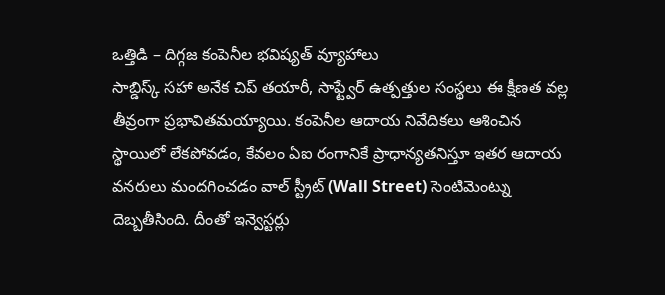ఒత్తిడి – దిగ్గజ కంపెనీల భవిష్యత్ వ్యూహాలు
సాబ్డిస్క్ సహా అనేక చిప్ తయారీ, సాఫ్ట్వేర్ ఉత్పత్తుల సంస్థలు ఈ క్షీణత వల్ల తీవ్రంగా ప్రభావితమయ్యాయి. కంపెనీల ఆదాయ నివేదికలు ఆశించిన స్థాయిలో లేకపోవడం, కేవలం ఏఐ రంగానికే ప్రాధాన్యతనిస్తూ ఇతర ఆదాయ వనరులు మందగించడం వాల్ స్ట్రీట్ (Wall Street) సెంటిమెంట్ను దెబ్బతీసింది. దీంతో ఇన్వెస్టర్లు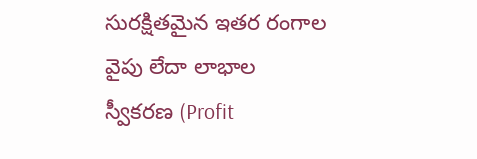సురక్షితమైన ఇతర రంగాల వైపు లేదా లాభాల స్వీకరణ (Profit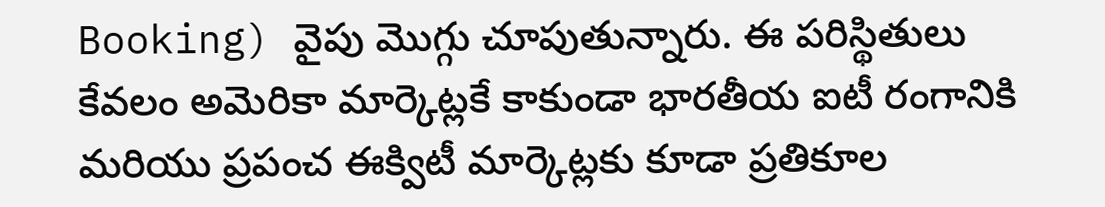Booking) వైపు మొగ్గు చూపుతున్నారు. ఈ పరిస్థితులు కేవలం అమెరికా మార్కెట్లకే కాకుండా భారతీయ ఐటీ రంగానికి మరియు ప్రపంచ ఈక్విటీ మార్కెట్లకు కూడా ప్రతికూల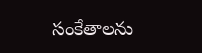సంకేతాలను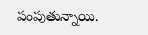పంపుతున్నాయి.